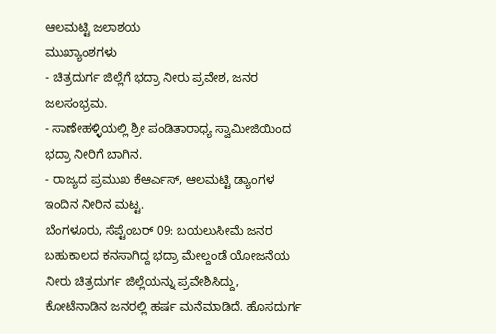ಆಲಮಟ್ಟಿ ಜಲಾಶಯ
ಮುಖ್ಯಾಂಶಗಳು
- ಚಿತ್ರದುರ್ಗ ಜಿಲ್ಲೆಗೆ ಭದ್ರಾ ನೀರು ಪ್ರವೇಶ, ಜನರ ಜಲಸಂಭ್ರಮ.
- ಸಾಣೇಹಳ್ಳಿಯಲ್ಲಿ ಶ್ರೀ ಪಂಡಿತಾರಾಧ್ಯ ಸ್ವಾಮೀಜಿಯಿಂದ ಭದ್ರಾ ನೀರಿಗೆ ಬಾಗಿನ.
- ರಾಜ್ಯದ ಪ್ರಮುಖ ಕೆಆರ್ಎಸ್, ಆಲಮಟ್ಟಿ ಡ್ಯಾಂಗಳ ಇಂದಿನ ನೀರಿನ ಮಟ್ಟ.
ಬೆಂಗಳೂರು, ಸೆಪ್ಟೆಂಬರ್ 09: ಬಯಲುಸೀಮೆ ಜನರ ಬಹುಕಾಲದ ಕನಸಾಗಿದ್ದ ಭದ್ರಾ ಮೇಲ್ದಂಡೆ ಯೋಜನೆಯ ನೀರು ಚಿತ್ರದುರ್ಗ ಜಿಲ್ಲೆಯನ್ನು ಪ್ರವೇಶಿಸಿದ್ದು, ಕೋಟೆನಾಡಿನ ಜನರಲ್ಲಿ ಹರ್ಷ ಮನೆಮಾಡಿದೆ. ಹೊಸದುರ್ಗ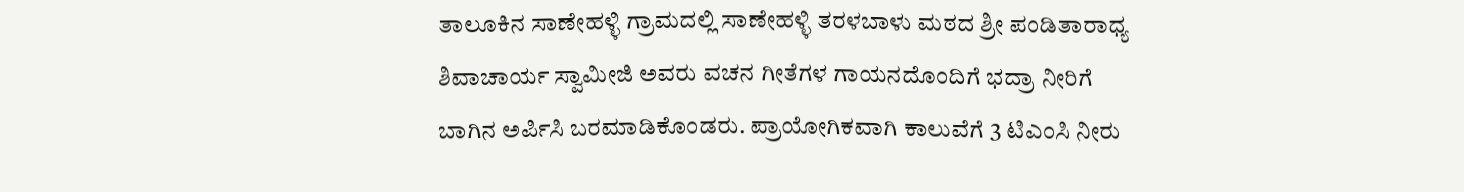ತಾಲೂಕಿನ ಸಾಣೇಹಳ್ಳಿ ಗ್ರಾಮದಲ್ಲಿ ಸಾಣೇಹಳ್ಳಿ ತರಳಬಾಳು ಮಠದ ಶ್ರೀ ಪಂಡಿತಾರಾಧ್ಯ ಶಿವಾಚಾರ್ಯ ಸ್ವಾಮೀಜಿ ಅವರು ವಚನ ಗೀತೆಗಳ ಗಾಯನದೊಂದಿಗೆ ಭದ್ರಾ ನೀರಿಗೆ ಬಾಗಿನ ಅರ್ಪಿಸಿ ಬರಮಾಡಿಕೊಂಡರು. ಪ್ರಾಯೋಗಿಕವಾಗಿ ಕಾಲುವೆಗೆ 3 ಟಿಎಂಸಿ ನೀರು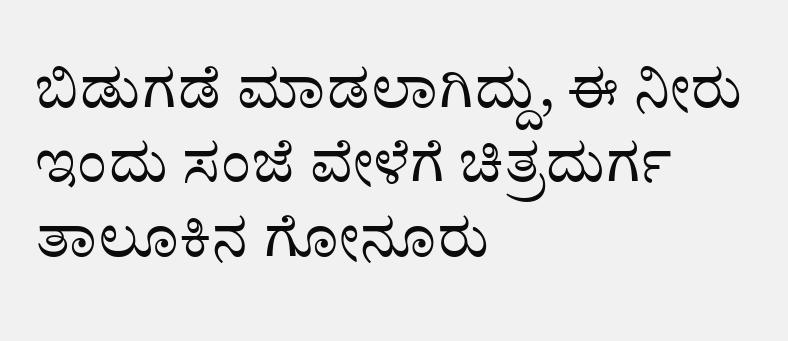ಬಿಡುಗಡೆ ಮಾಡಲಾಗಿದ್ದು, ಈ ನೀರು ಇಂದು ಸಂಜೆ ವೇಳೆಗೆ ಚಿತ್ರದುರ್ಗ ತಾಲೂಕಿನ ಗೋನೂರು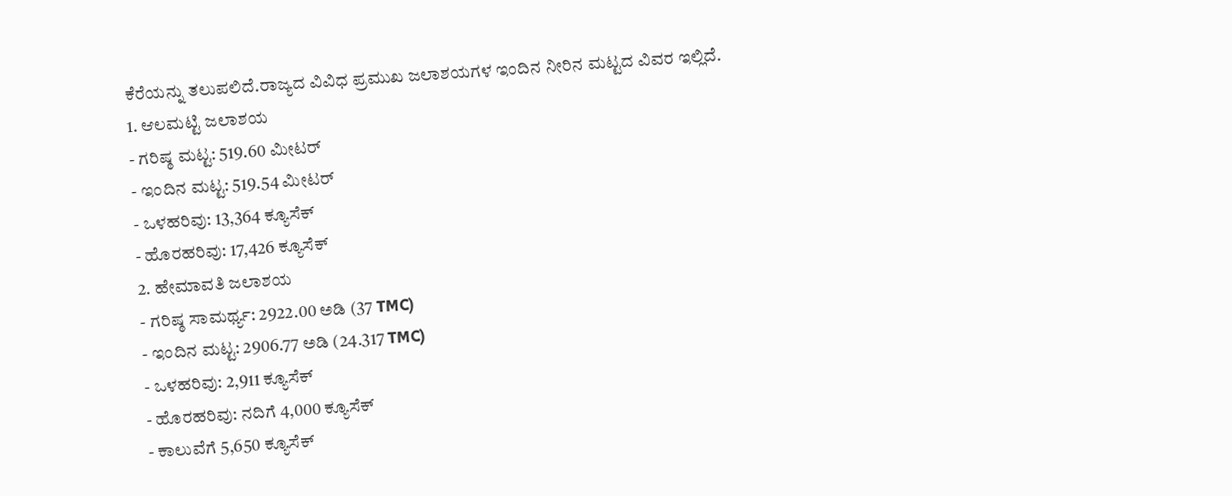ಕೆರೆಯನ್ನು ತಲುಪಲಿದೆ.ರಾಜ್ಯದ ವಿವಿಧ ಪ್ರಮುಖ ಜಲಾಶಯಗಳ ಇಂದಿನ ನೀರಿನ ಮಟ್ಟದ ವಿವರ ಇಲ್ಲಿದೆ.
1. ಆಲಮಟ್ಟಿ ಜಲಾಶಯ
- ಗರಿಷ್ಠ ಮಟ್ಟ: 519.60 ಮೀಟರ್
- ಇಂದಿನ ಮಟ್ಟ: 519.54 ಮೀಟರ್
- ಒಳಹರಿವು: 13,364 ಕ್ಯೂಸೆಕ್
- ಹೊರಹರಿವು: 17,426 ಕ್ಯೂಸೆಕ್
2. ಹೇಮಾವತಿ ಜಲಾಶಯ
- ಗರಿಷ್ಠ ಸಾಮರ್ಥ್ಯ: 2922.00 ಅಡಿ (37 TMC)
- ಇಂದಿನ ಮಟ್ಟ: 2906.77 ಅಡಿ (24.317 TMC)
- ಒಳಹರಿವು: 2,911 ಕ್ಯೂಸೆಕ್
- ಹೊರಹರಿವು: ನದಿಗೆ 4,000 ಕ್ಯೂಸೆಕ್
- ಕಾಲುವೆಗೆ 5,650 ಕ್ಯೂಸೆಕ್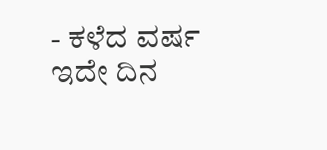- ಕಳೆದ ವರ್ಷ ಇದೇ ದಿನ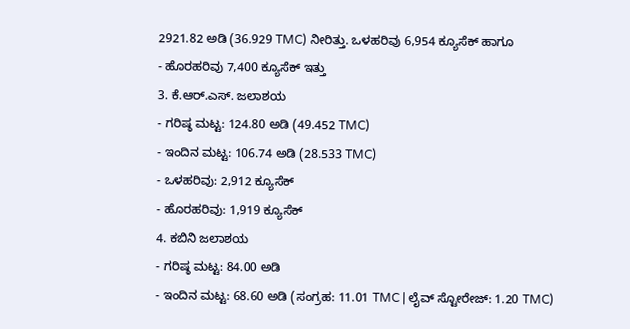2921.82 ಅಡಿ (36.929 TMC) ನೀರಿತ್ತು. ಒಳಹರಿವು 6,954 ಕ್ಯೂಸೆಕ್ ಹಾಗೂ
- ಹೊರಹರಿವು 7,400 ಕ್ಯೂಸೆಕ್ ಇತ್ತು
3. ಕೆ.ಆರ್.ಎಸ್. ಜಲಾಶಯ
- ಗರಿಷ್ಠ ಮಟ್ಟ: 124.80 ಅಡಿ (49.452 TMC)
- ಇಂದಿನ ಮಟ್ಟ: 106.74 ಅಡಿ (28.533 TMC)
- ಒಳಹರಿವು: 2,912 ಕ್ಯೂಸೆಕ್
- ಹೊರಹರಿವು: 1,919 ಕ್ಯೂಸೆಕ್
4. ಕಬಿನಿ ಜಲಾಶಯ
- ಗರಿಷ್ಠ ಮಟ್ಟ: 84.00 ಅಡಿ
- ಇಂದಿನ ಮಟ್ಟ: 68.60 ಅಡಿ (ಸಂಗ್ರಹ: 11.01 TMC | ಲೈವ್ ಸ್ಟೋರೇಜ್: 1.20 TMC)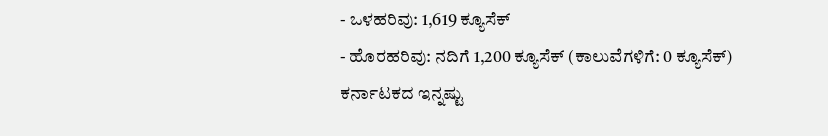- ಒಳಹರಿವು: 1,619 ಕ್ಯೂಸೆಕ್
- ಹೊರಹರಿವು: ನದಿಗೆ 1,200 ಕ್ಯೂಸೆಕ್ (ಕಾಲುವೆಗಳಿಗೆ: 0 ಕ್ಯೂಸೆಕ್)
ಕರ್ನಾಟಕದ ಇನ್ನಷ್ಟು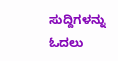ಸುದ್ದಿಗಳನ್ನು ಓದಲು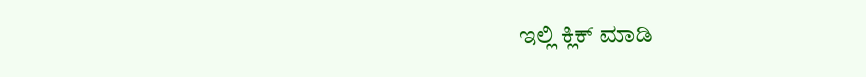ಇಲ್ಲಿ ಕ್ಲಿಕ್ ಮಾಡಿ